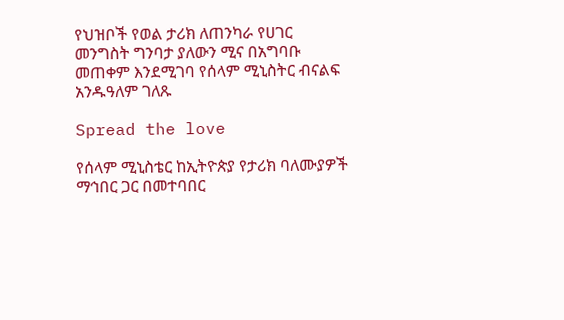የህዝቦች የወል ታሪክ ለጠንካራ የሀገር መንግስት ግንባታ ያለውን ሚና በአግባቡ መጠቀም እንደሚገባ የሰላም ሚኒስትር ብናልፍ አንዱዓለም ገለጹ

Spread the love

የሰላም ሚኒስቴር ከኢትዮጵያ የታሪክ ባለሙያዎች ማኅበር ጋር በመተባበር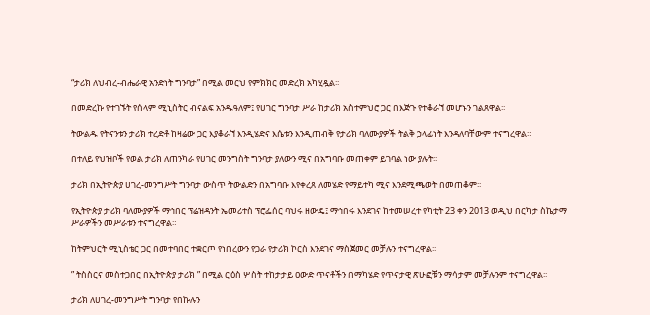“ታሪክ ለህብረ-ብሔራዊ አንድነት ግንባታ” በሚል መርህ የምክክር መድረክ አካሂዷል፡፡

በመድረኩ የተገኙት የሰላም ሚኒስትር ብናልፍ አንዱዓለም፤ የሀገር ግንባታ ሥራ ከታሪክ አስተምህሮ ጋር በእጅጉ የተቆራኘ መሆኑን ገልጸዋል፡፡

ትውልዱ የትናንቱን ታሪክ ተረድቶ ከዛሬው ጋር እያቆራኘ እንዲሄድና እሴቱን እንዲጠብቅ የታሪክ ባለሙያዎች ትልቅ ኃላፊነት እንዳለባቸውም ተናግረዋል።

በተለይ የህዝቦች የወል ታሪክ ለጠንካራ የሀገር መንግስት ግንባታ ያለውን ሚና በአግባቡ መጠቀም ይገባል ነው ያሉት፡፡

ታሪክ በኢትዮጵያ ሀገረ-መንግሥት ግንባታ ውስጥ ትውልድን በአግባቡ እየቀረጸ ለመሄድ የማይተካ ሚና እንደሚጫወት በመጠቆም፡፡

የኢትዮጵያ ታሪክ ባለሙያዎች ማኅበር ፕሬዝዳንት ኤመሪተስ ፕሮፌሰር ባህሩ ዘውዴ፤ ማኅበሩ እንደገና ከተመሠረተ የካቲት 23 ቀን 2013 ወዲህ በርካታ ስኬታማ ሥራዎችን መሥራቱን ተናግረዋል።

ከትምህርት ሚኒስቴር ጋር በመተባበር ተቋርጦ የነበረውን የጋራ የታሪክ ኮርስ እንደገና ማስጀመር መቻሉን ተናግረዋል፡፡

” ትስስርና መስተጋበር በኢትዮጵያ ታሪክ ” በሚል ርዕስ ሦስት ተከታታይ ዐውድ ጥናቶችን በማካሄድ የጥናታዊ ጽሁፎቹን ማሳታም መቻሉንም ተናግረዋል፡፡

ታሪክ ለሀገረ-መንግሥት ግንባታ የበኩሉን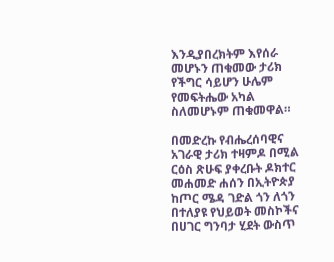እንዲያበረክትም እየሰራ መሆኑን ጠቁመው ታሪክ የችግር ሳይሆን ሁሌም የመፍትሔው አካል ስለመሆኑም ጠቁመዋል።

በመድረኩ የብሔረሰባዊና አገራዊ ታሪክ ተዛምዶ በሚል ርዕስ ጽሁፍ ያቀረቡት ዶክተር መሐመድ ሐሰን በኢትዮጵያ ከጦር ሜዳ ገድል ጎን ለጎን በተለያዩ የህይወት መስኮችና በሀገር ግንባታ ሂደት ውስጥ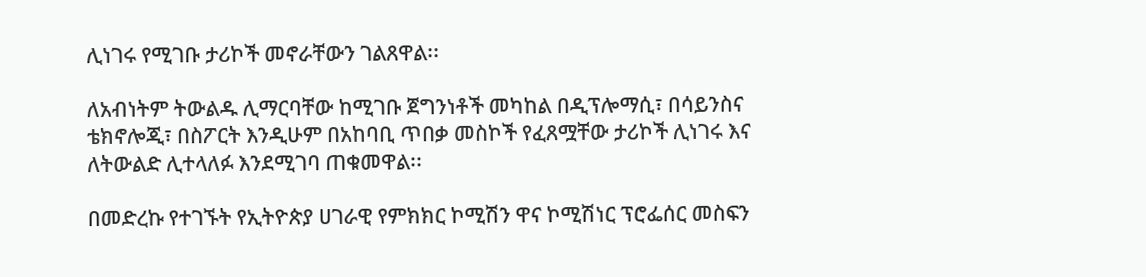ሊነገሩ የሚገቡ ታሪኮች መኖራቸውን ገልጸዋል፡፡

ለአብነትም ትውልዱ ሊማርባቸው ከሚገቡ ጀግንነቶች መካከል በዲፕሎማሲ፣ በሳይንስና ቴክኖሎጂ፣ በስፖርት እንዲሁም በአከባቢ ጥበቃ መስኮች የፈጸሟቸው ታሪኮች ሊነገሩ እና ለትውልድ ሊተላለፉ እንደሚገባ ጠቁመዋል፡፡

በመድረኩ የተገኙት የኢትዮጵያ ሀገራዊ የምክክር ኮሚሽን ዋና ኮሚሽነር ፕሮፌሰር መስፍን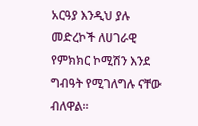አርዓያ እንዲህ ያሉ መድረኮች ለሀገራዊ የምክክር ኮሚሽን እንደ ግብዓት የሚገለግሉ ናቸው ብለዋል፡፡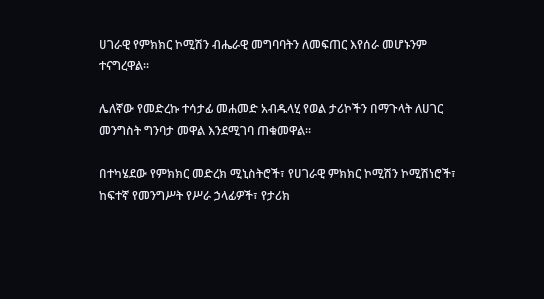ሀገራዊ የምክክር ኮሚሽን ብሔራዊ መግባባትን ለመፍጠር እየሰራ መሆኑንም ተናግረዋል፡፡

ሌለኛው የመድረኩ ተሳታፊ መሐመድ አብዱላሂ የወል ታሪኮችን በማጉላት ለሀገር መንግስት ግንባታ መዋል እንደሚገባ ጠቁመዋል፡፡

በተካሄደው የምክክር መድረክ ሚኒስትሮች፣ የሀገራዊ ምክክር ኮሚሽን ኮሚሽነሮች፣ ከፍተኛ የመንግሥት የሥራ ኃላፊዎች፣ የታሪክ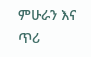ምሁራን እና ጥሪ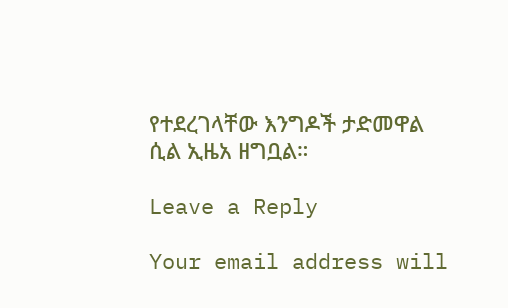የተደረገላቸው እንግዶች ታድመዋል ሲል ኢዜአ ዘግቧል።

Leave a Reply

Your email address will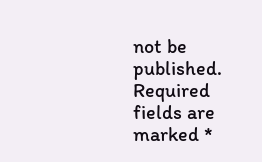not be published. Required fields are marked *